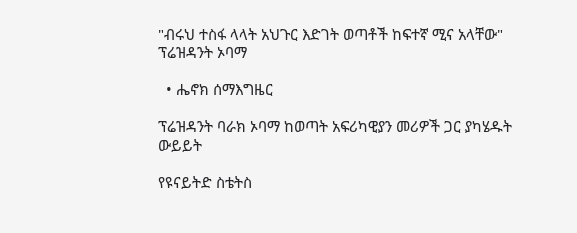"ብሩህ ተስፋ ላላት አህጉር እድገት ወጣቶች ከፍተኛ ሚና አላቸው" ፕሬዝዳንት ኦባማ

  • ሔኖክ ሰማእግዜር

ፕሬዝዳንት ባራክ ኦባማ ከወጣት አፍሪካዊያን መሪዎች ጋር ያካሄዱት ውይይት

የዩናይትድ ስቴትስ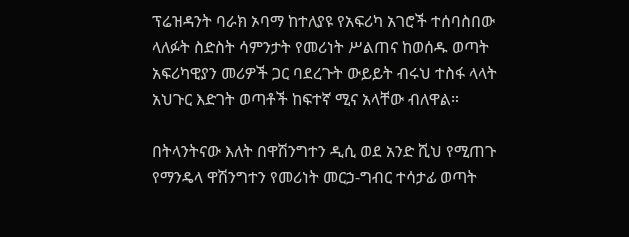ፕሬዝዳንት ባራክ ኦባማ ከተለያዩ የአፍሪካ አገሮች ተሰባስበው ላለፉት ስድስት ሳምንታት የመሪነት ሥልጠና ከወሰዱ ወጣት አፍሪካዊያን መሪዎች ጋር ባደረጉት ውይይት ብሩህ ተስፋ ላላት አህጉር እድገት ወጣቶች ከፍተኛ ሚና አላቸው ብለዋል።

በትላንትናው እለት በዋሽንግተን ዲሲ ወደ አንድ ሺህ የሚጠጉ የማንዴላ ዋሽንግተን የመሪነት መርኃ-ግብር ተሳታፊ ወጣት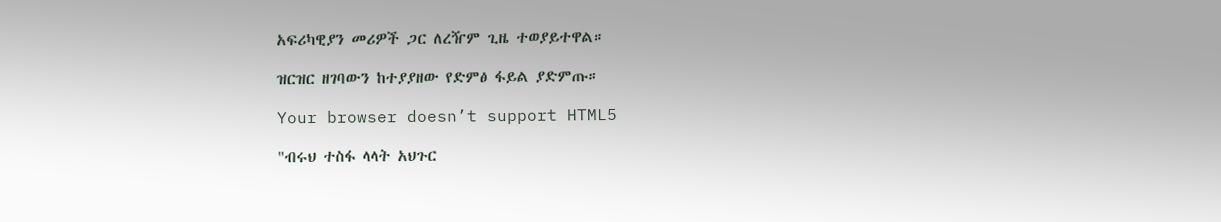አፍሪካዊያን መሪዎች ጋር ለረዥም ጊዜ ተወያይተዋል።

ዝርዝር ዘገባውን ከተያያዘው የድምፅ ፋይል ያድምጡ።

Your browser doesn’t support HTML5

"ብሩህ ተስፋ ላላት አህጉር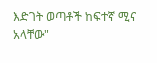እድገት ወጣቶች ከፍተኛ ሚና አላቸው"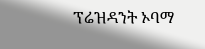ፕሬዝዳንት ኦባማ